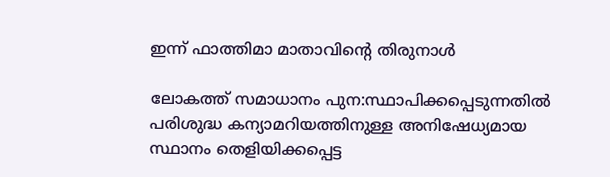ഇന്ന് ഫാത്തിമാ മാതാവിന്റെ തിരുനാള്‍

ലോകത്ത് സമാധാനം പുന:സ്ഥാപിക്കപ്പെടുന്നതില്‍ പരിശുദ്ധ കന്യാമറിയത്തിനുള്ള അനിഷേധ്യമായ സ്ഥാനം തെളിയിക്കപ്പെട്ട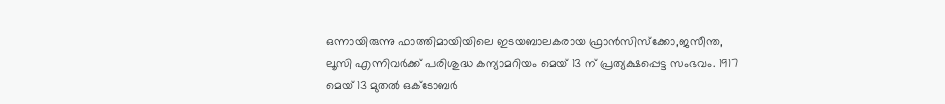ഒന്നായിരുന്നു ഫാത്തിമായിയിലെ ഇടയബാലകരായ ഫ്രാന്‍സിസ്‌ക്കോ,ജസീന്ത, ലൂസി എന്നിവര്‍ക്ക് പരിശുദ്ധ കന്യാമറിയം മെയ് 13 ന് പ്രത്യക്ഷപ്പെട്ട സംഭവം. 1917 മെയ് 13 മുതല്‍ ഒക്ടോബര്‍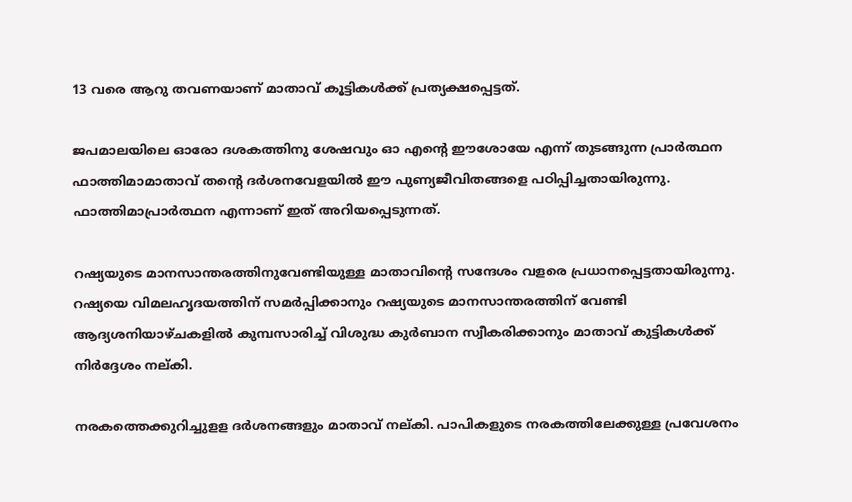13 വരെ ആറു തവണയാണ് മാതാവ് കൂട്ടികള്‍ക്ക് പ്രത്യക്ഷപ്പെട്ടത്.

ജപമാലയിലെ ഓരോ ദശകത്തിനു ശേഷവും ഓ എന്റെ ഈശോയേ എന്ന് തുടങ്ങുന്ന പ്രാര്‍ത്ഥന ഫാത്തിമാമാതാവ് തന്റെ ദര്‍ശനവേളയില്‍ ഈ പുണ്യജീവിതങ്ങളെ പഠിപ്പിച്ചതായിരുന്നു. ഫാത്തിമാപ്രാര്‍ത്ഥന എന്നാണ് ഇത് അറിയപ്പെടുന്നത്.

റഷ്യയുടെ മാനസാന്തരത്തിനുവേണ്ടിയുള്ള മാതാവിന്റെ സന്ദേശം വളരെ പ്രധാനപ്പെട്ടതായിരുന്നു. റഷ്യയെ വിമലഹൃദയത്തിന് സമര്‍പ്പിക്കാനും റഷ്യയുടെ മാനസാന്തരത്തിന് വേണ്ടി ആദ്യശനിയാഴ്ചകളില്‍ കുമ്പസാരിച്ച് വിശുദ്ധ കുര്‍ബാന സ്വീകരിക്കാനും മാതാവ് കുട്ടികള്‍ക്ക് നിര്‍ദ്ദേശം നല്കി.

നരകത്തെക്കുറിച്ചുളള ദര്‍ശനങ്ങളും മാതാവ് നല്കി. പാപികളുടെ നരകത്തിലേക്കുള്ള പ്രവേശനം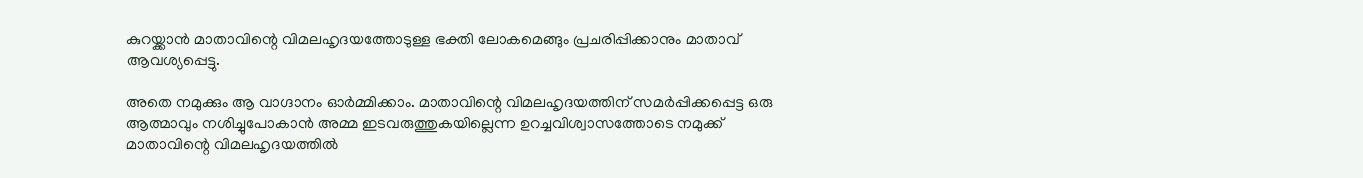കുറയ്ക്കാന്‍ മാതാവിന്റെ വിമലഹൃദയത്തോടുള്ള ഭക്തി ലോകമെങ്ങും പ്രചരിപ്പിക്കാനും മാതാവ് ആവശ്യപ്പെട്ടു.

അതെ നമുക്കും ആ വാഗ്ദാനം ഓര്‍മ്മിക്കാം. മാതാവിന്റെ വിമലഹൃദയത്തിന് സമര്‍പ്പിക്കപ്പെട്ട ഒരു ആത്മാവും നശിച്ചുപോകാന്‍ അമ്മ ഇടവരുത്തുകയില്ലെന്ന ഉറച്ചവിശ്വാസത്തോടെ നമുക്ക് മാതാവിന്റെ വിമലഹൃദയത്തില്‍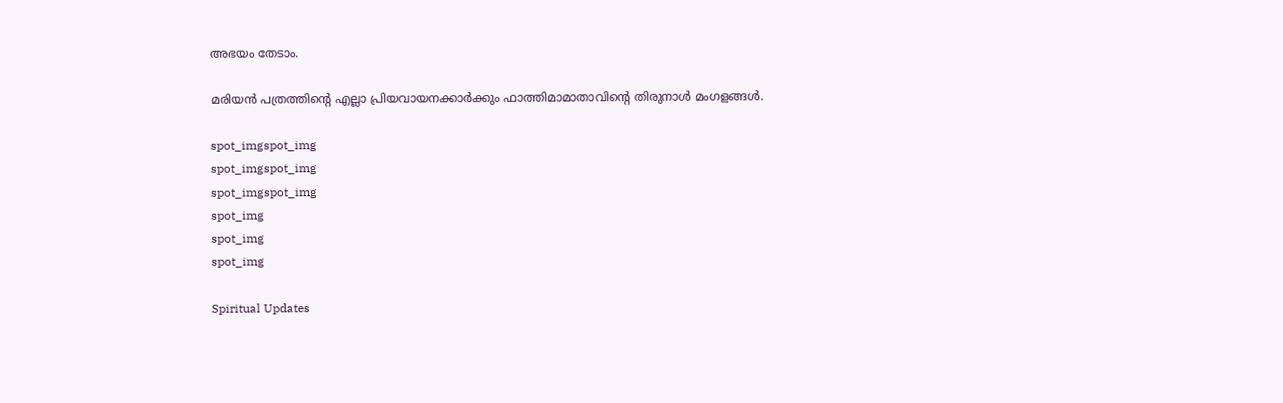അഭയം തേടാം.

മരിയന്‍ പത്രത്തിന്റെ എല്ലാ പ്രിയവായനക്കാര്‍ക്കും ഫാത്തിമാമാതാവിന്റെ തിരുനാള്‍ മംഗളങ്ങള്‍.

spot_imgspot_img
spot_imgspot_img
spot_imgspot_img
spot_img
spot_img
spot_img

Spiritual Updates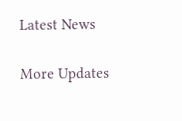Latest News

More Updates